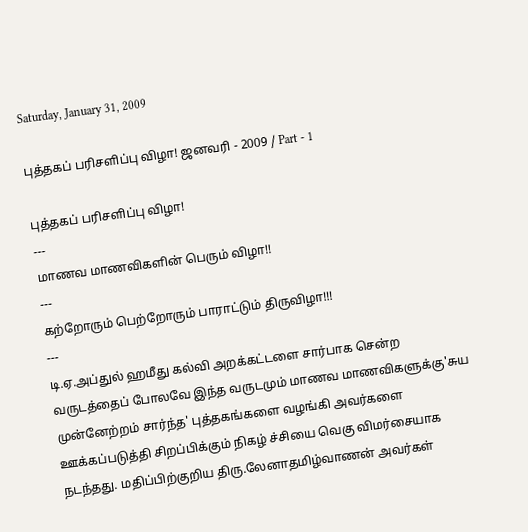Saturday, January 31, 2009

புத்தகப் பரிசளிப்பு விழா! ஜனவரி - 2009 / Part - 1

புத்தகப் பரிசளிப்பு விழா!
---
மாணவ மாணவிகளின் பெரும் விழா!!
---
கற்றோரும் பெற்றோரும் பாராட்டும் திருவிழா!!!
---
டி.ஏ.அப்துல் ஹமீது கல்வி அறக்கட்டளை சார்பாக சென்ற வருடத்தைப் போலவே இந்த வருடமும் மாணவ மாணவிகளுக்கு'சுய முன்னேற்றம் சார்ந்த' புத்தகங்களை வழங்கி அவர்களை ஊக்கப்படுத்தி சிறப்பிக்கும் நிகழ் ச்சியை வெகு விமர்சையாக நடந்தது. மதிப்பிற்குறிய திரு.லேனாதமிழ்வாணன் அவர்கள்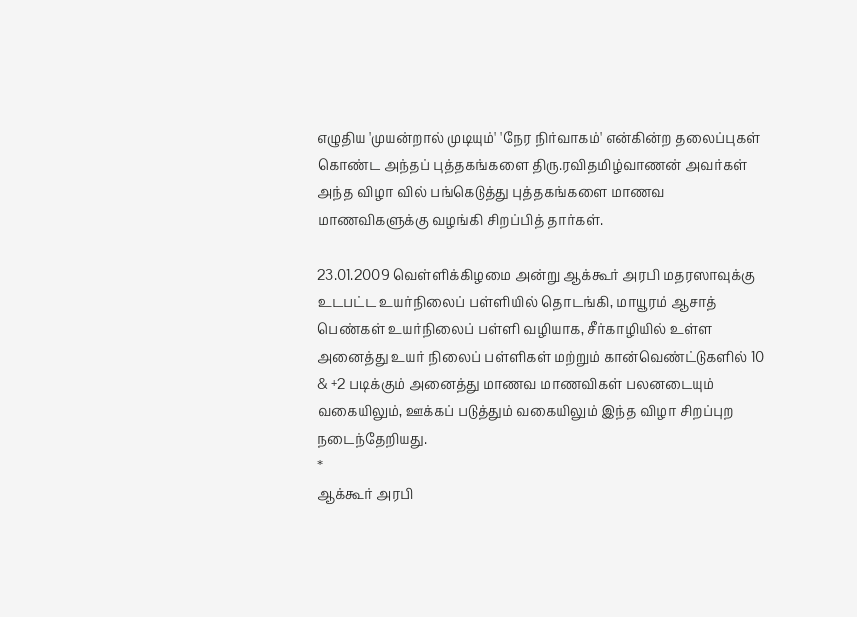எழுதிய 'முயன்றால் முடியும்' 'நேர நிர்வாகம்' என்கின்ற தலைப்புகள் கொண்ட அந்தப் புத்தகங்களை திரு.ரவிதமிழ்வாணன் அவர்கள் அந்த விழா வில் பங்கெடுத்து புத்தகங்களை மாணவ மாணவிகளுக்கு வழங்கி சிறப்பித் தார்கள்.

23.01.2009 வெள்ளிக்கிழமை அன்று ஆக்கூர் அரபி மதரஸாவுக்கு உடபட்ட உயர்நிலைப் பள்ளியில் தொடங்கி, மாயூரம் ஆசாத் பெண்கள் உயர்நிலைப் பள்ளி வழியாக, சீர்காழியில் உள்ள அனைத்து உயர் நிலைப் பள்ளிகள் மற்றும் கான்வெண்ட்டுகளில் 10 & +2 படிக்கும் அனைத்து மாணவ மாணவிகள் பலனடையும் வகையிலும், ஊக்கப் படுத்தும் வகையிலும் இந்த விழா சிறப்புற நடைந்தேறியது.
*
ஆக்கூர் அரபி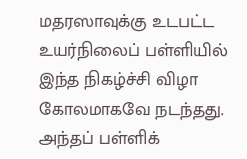மதரஸாவுக்கு உடபட்ட உயர்நிலைப் பள்ளியில் இந்த நிகழ்ச்சி விழா கோலமாகவே நடந்தது. அந்தப் பள்ளிக்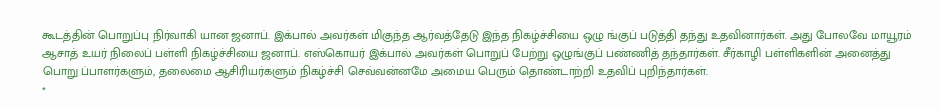கூடத்தின் பொறுப்பு நிர்வாகி யான ஜனாப். இக்பால் அவர்கள் மிகுந்த ஆர்வத்தேடு இந்த நிகழ்ச்சியை ஒழு ங்குப் படுத்தி தந்து உதவினார்கள். அது போலவே மாயூரம் ஆசாத் உயர் நிலைப் பள்ளி நிகழ்ச்சியை ஜனாப். எஸ்கொயர் இக்பால் அவர்கள் பொறுப் பேற்று ஒழுங்குப் பண்ணித் தந்தார்கள். சீர்காழி பள்ளிகளின் அனைத்து பொறு ப்பாளர்களும், தலைமை ஆசிரியர்களும் நிகழ்ச்சி செவ்வன்னமே அமைய பெரும் தொண்டாற்றி உதவிப் புறிந்தார்கள்.
*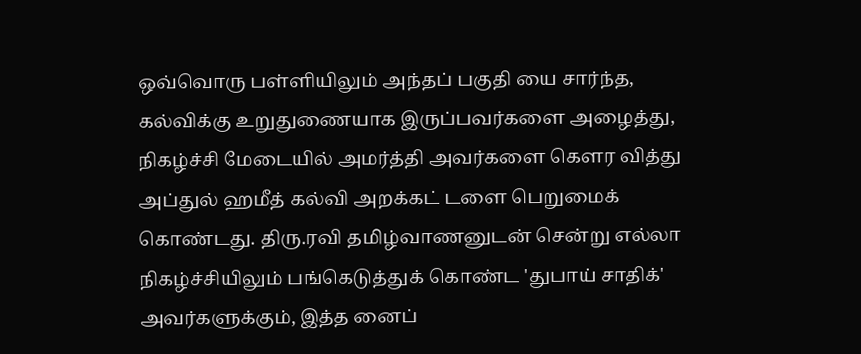ஒவ்வொரு பள்ளியிலும் அந்தப் பகுதி யை சார்ந்த, கல்விக்கு உறுதுணையாக இருப்பவர்களை அழைத்து, நிகழ்ச்சி மேடையில் அமர்த்தி அவர்களை கௌர வித்து அப்துல் ஹமீத் கல்வி அறக்கட் டளை பெறுமைக் கொண்டது. திரு.ரவி தமிழ்வாணனுடன் சென்று எல்லா நிகழ்ச்சியிலும் பங்கெடுத்துக் கொண்ட 'துபாய் சாதிக்' அவர்களுக்கும், இத்த னைப்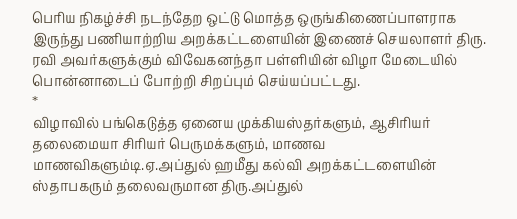பெரிய நிகழ்ச்சி நடந்தேற ஒட்டு மொத்த ஒருங்கிணைப்பாளராக இருந்து பணியாற்றிய அறக்கட்டளையின் இணைச் செயலாளர் திரு. ரவி அவர்களுக்கும் விவேகனந்தா பள்ளியின் விழா மேடையில் பொன்னாடைப் போற்றி சிறப்பும் செய்யப்பட்டது.
*
விழாவில் பங்கெடுத்த ஏனைய முக்கியஸ்தர்களும், ஆசிரியர் தலைமையா சிரியர் பெருமக்களும், மாணவ மாணவிகளும்டி.ஏ.அப்துல் ஹமீது கல்வி அறக்கட்டளையின் ஸ்தாபகரும் தலைவருமான திரு.அப்துல்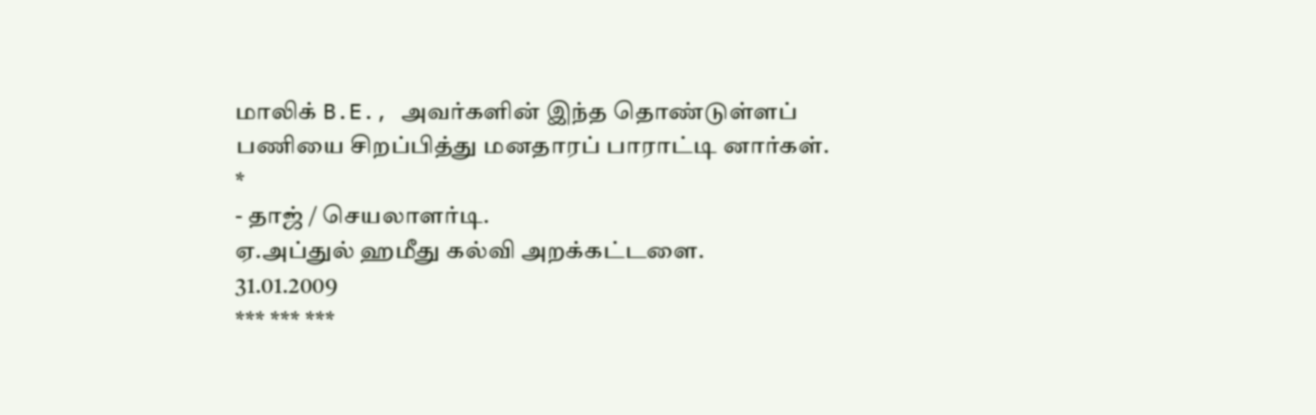மாலிக் B.E., அவர்களின் இந்த தொண்டுள்ளப் பணியை சிறப்பித்து மனதாரப் பாராட்டி னார்கள்.
*
- தாஜ் / செயலாளர்டி.
ஏ.அப்துல் ஹமீது கல்வி அறக்கட்டளை.
31.01.2009
*** *** ***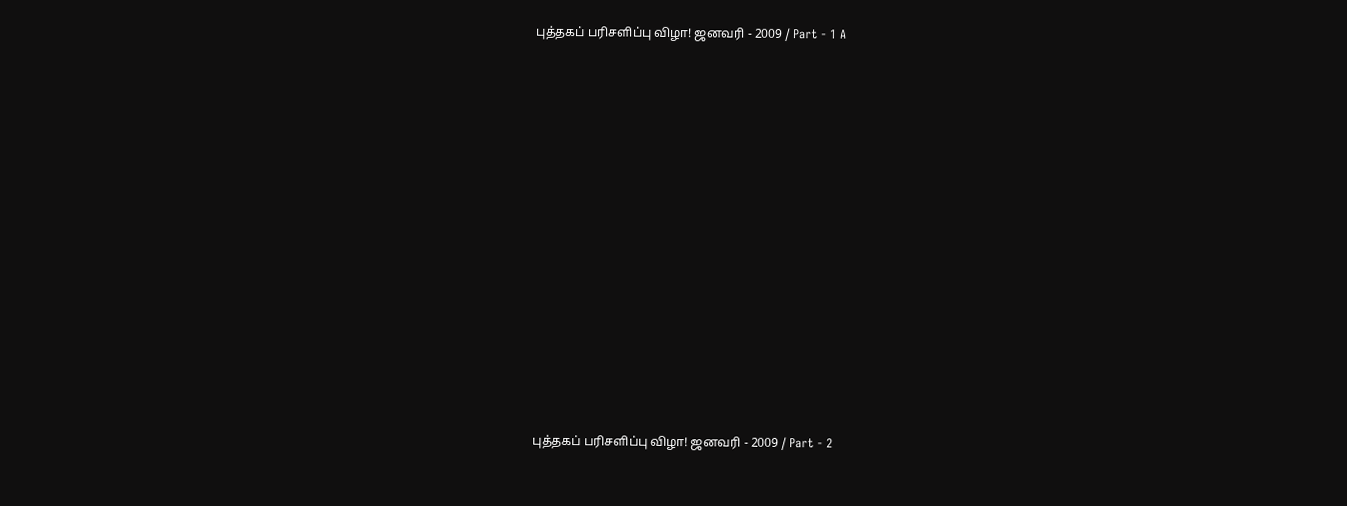புத்தகப் பரிசளிப்பு விழா! ஜனவரி - 2009 / Part - 1 A















புத்தகப் பரிசளிப்பு விழா! ஜனவரி - 2009 / Part - 2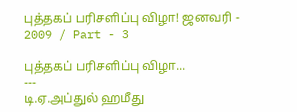புத்தகப் பரிசளிப்பு விழா! ஜனவரி - 2009 / Part - 3

புத்தகப் பரிசளிப்பு விழா...
---
டி.ஏ.அப்துல் ஹமீது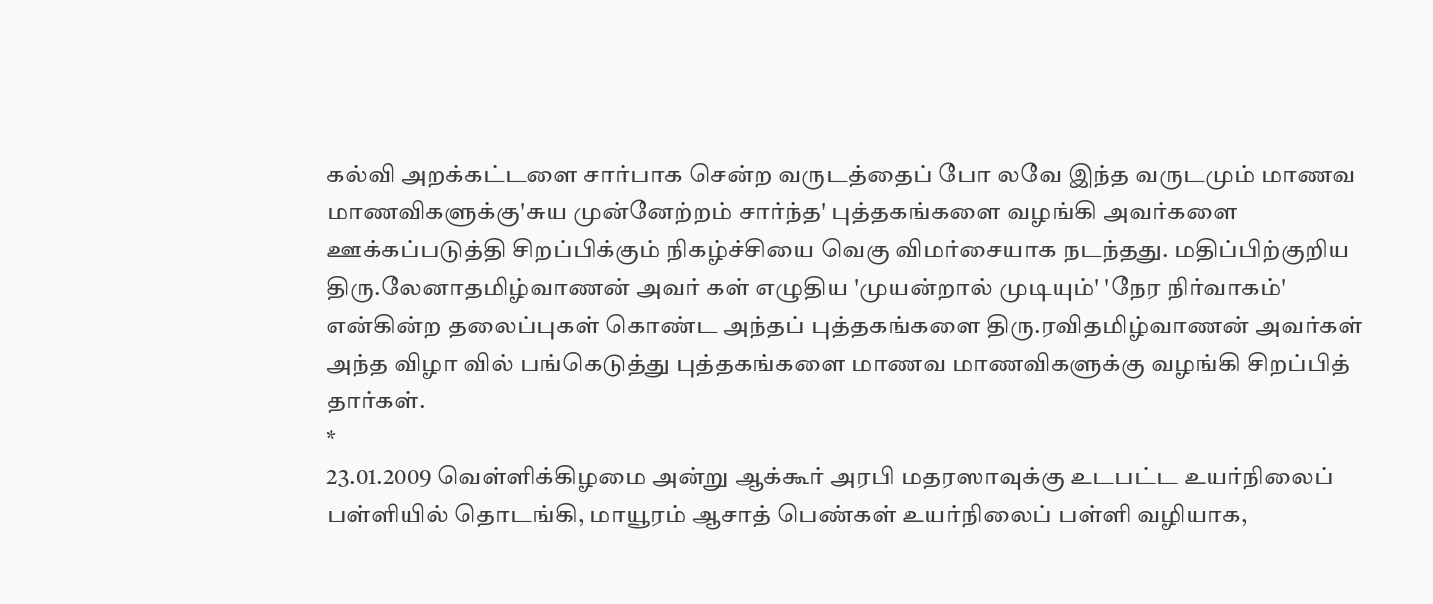கல்வி அறக்கட்டளை சார்பாக சென்ற வருடத்தைப் போ லவே இந்த வருடமும் மாணவ மாணவிகளுக்கு'சுய முன்னேற்றம் சார்ந்த' புத்தகங்களை வழங்கி அவர்களை ஊக்கப்படுத்தி சிறப்பிக்கும் நிகழ்ச்சியை வெகு விமர்சையாக நடந்தது. மதிப்பிற்குறிய திரு.லேனாதமிழ்வாணன் அவர் கள் எழுதிய 'முயன்றால் முடியும்' 'நேர நிர்வாகம்' என்கின்ற தலைப்புகள் கொண்ட அந்தப் புத்தகங்களை திரு.ரவிதமிழ்வாணன் அவர்கள் அந்த விழா வில் பங்கெடுத்து புத்தகங்களை மாணவ மாணவிகளுக்கு வழங்கி சிறப்பித் தார்கள்.
*
23.01.2009 வெள்ளிக்கிழமை அன்று ஆக்கூர் அரபி மதரஸாவுக்கு உடபட்ட உயர்நிலைப் பள்ளியில் தொடங்கி, மாயூரம் ஆசாத் பெண்கள் உயர்நிலைப் பள்ளி வழியாக,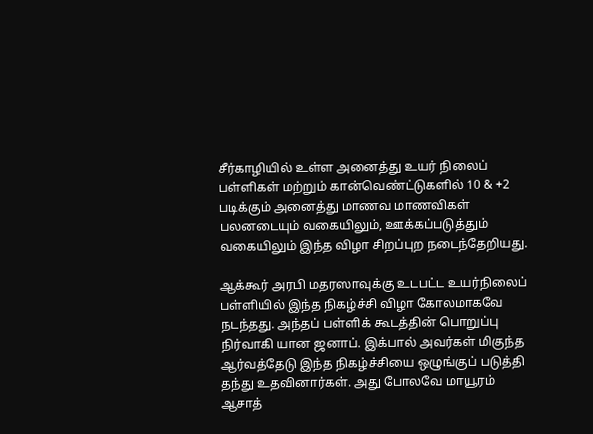சீர்காழியில் உள்ள அனைத்து உயர் நிலைப் பள்ளிகள் மற்றும் கான்வெண்ட்டுகளில் 10 & +2 படிக்கும் அனைத்து மாணவ மாணவிகள் பலனடையும் வகையிலும், ஊக்கப்படுத்தும் வகையிலும் இந்த விழா சிறப்புற நடைந்தேறியது.

ஆக்கூர் அரபி மதரஸாவுக்கு உடபட்ட உயர்நிலைப் பள்ளியில் இந்த நிகழ்ச்சி விழா கோலமாகவே நடந்தது. அந்தப் பள்ளிக் கூடத்தின் பொறுப்பு நிர்வாகி யான ஜனாப். இக்பால் அவர்கள் மிகுந்த ஆர்வத்தேடு இந்த நிகழ்ச்சியை ஒழுங்குப் படுத்தி தந்து உதவினார்கள். அது போலவே மாயூரம் ஆசாத்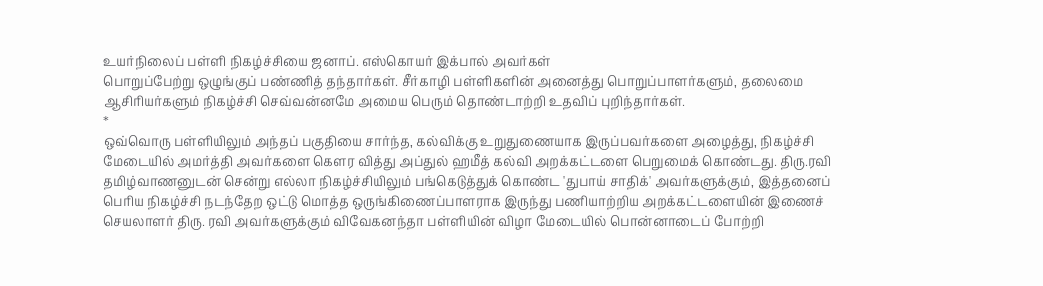உயர்நிலைப் பள்ளி நிகழ்ச்சியை ஜனாப். எஸ்கொயர் இக்பால் அவர்கள்
பொறுப்பேற்று ஒழுங்குப் பண்ணித் தந்தார்கள். சீர்காழி பள்ளிகளின் அனைத்து பொறுப்பாளர்களும், தலைமை ஆசிரியர்களும் நிகழ்ச்சி செவ்வன்னமே அமைய பெரும் தொண்டாற்றி உதவிப் புறிந்தார்கள்.
*
ஒவ்வொரு பள்ளியிலும் அந்தப் பகுதியை சார்ந்த, கல்விக்கு உறுதுணையாக இருப்பவர்களை அழைத்து, நிகழ்ச்சி மேடையில் அமர்த்தி அவர்களை கௌர வித்து அப்துல் ஹமீத் கல்வி அறக்கட்டளை பெறுமைக் கொண்டது. திரு.ரவி தமிழ்வாணனுடன் சென்று எல்லா நிகழ்ச்சியிலும் பங்கெடுத்துக் கொண்ட 'துபாய் சாதிக்' அவர்களுக்கும், இத்தனைப் பெரிய நிகழ்ச்சி நடந்தேற ஒட்டு மொத்த ஒருங்கிணைப்பாளராக இருந்து பணியாற்றிய அறக்கட்டளையின் இணைச் செயலாளர் திரு. ரவி அவர்களுக்கும் விவேகனந்தா பள்ளியின் விழா மேடையில் பொன்னாடைப் போற்றி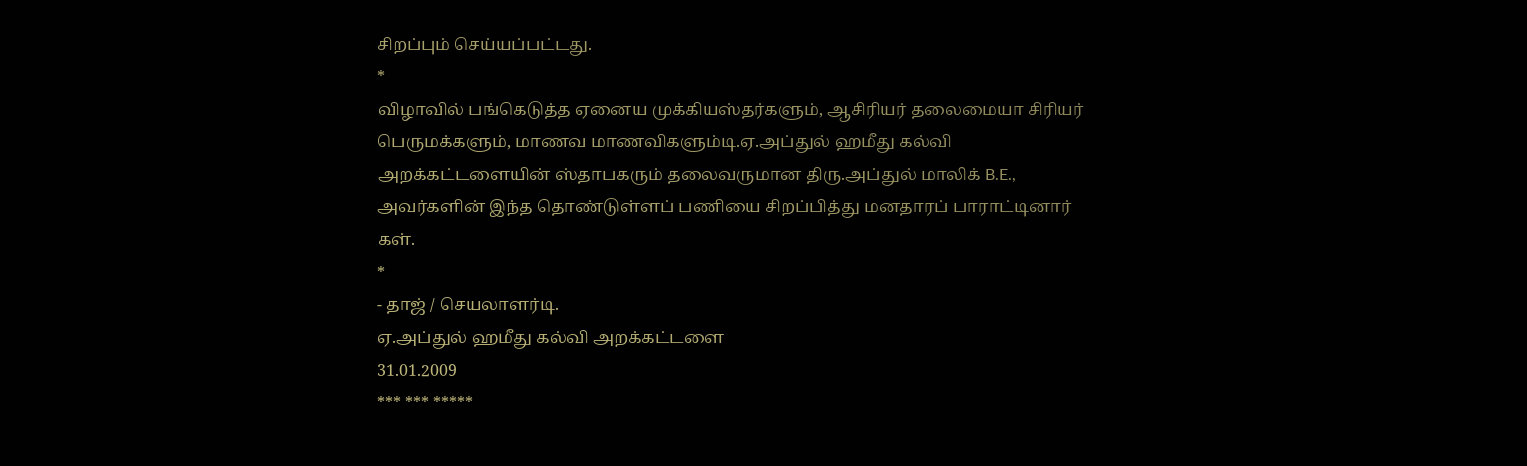சிறப்பும் செய்யப்பட்டது.
*
விழாவில் பங்கெடுத்த ஏனைய முக்கியஸ்தர்களும், ஆசிரியர் தலைமையா சிரியர் பெருமக்களும், மாணவ மாணவிகளும்டி.ஏ.அப்துல் ஹமீது கல்வி அறக்கட்டளையின் ஸ்தாபகரும் தலைவருமான திரு.அப்துல் மாலிக் B.E., அவர்களின் இந்த தொண்டுள்ளப் பணியை சிறப்பித்து மனதாரப் பாராட்டினார் கள்.
*
- தாஜ் / செயலாளர்டி.
ஏ.அப்துல் ஹமீது கல்வி அறக்கட்டளை
31.01.2009
*** *** *****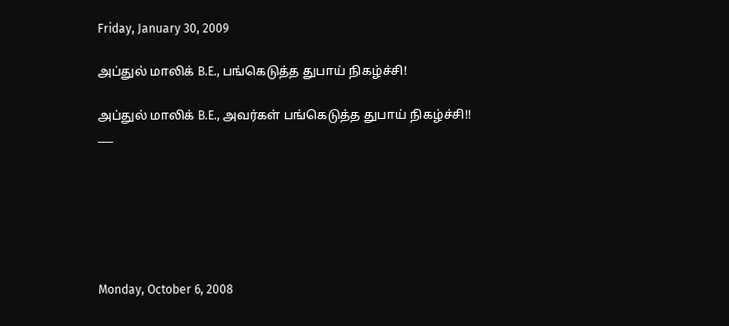Friday, January 30, 2009

அப்துல் மாலிக் B.E., பங்கெடுத்த துபாய் நிகழ்ச்சி!

அப்துல் மாலிக் B.E., அவர்கள் பங்கெடுத்த துபாய் நிகழ்ச்சி!!
___






Monday, October 6, 2008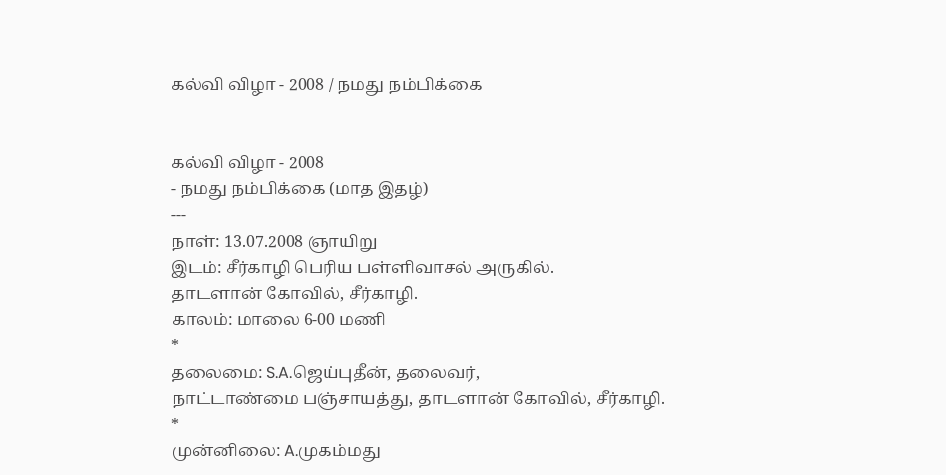கல்வி விழா - 2008 / நமது நம்பிக்கை


கல்வி விழா - 2008
- நமது நம்பிக்கை (மாத இதழ்)
---
நாள்: 13.07.2008 ஞாயிறு
இடம்: சீர்காழி பெரிய பள்ளிவாசல் அருகில்.
தாடளான் கோவில், சீர்காழி.
காலம்: மாலை 6-00 மணி
*
தலைமை: S.A.ஜெய்புதீன், தலைவர்,
நாட்டாண்மை பஞ்சாயத்து, தாடளான் கோவில், சீர்காழி.
*
முன்னிலை: A.முகம்மது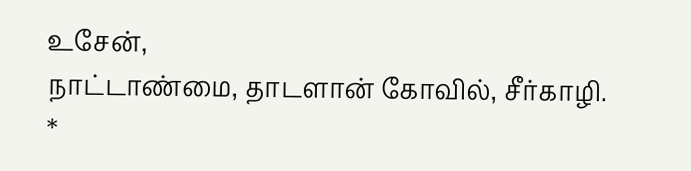உசேன்,
நாட்டாண்மை, தாடளான் கோவில், சீர்காழி.
*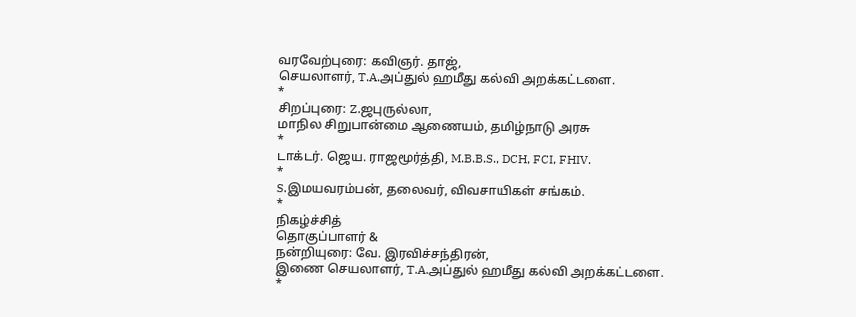வரவேற்புரை: கவிஞர். தாஜ்,
செயலாளர், T.A.அப்துல் ஹமீது கல்வி அறக்கட்டளை.
*
சிறப்புரை: Z.ஜபுருல்லா,
மாநில சிறுபான்மை ஆணையம், தமிழ்நாடு அரசு
*
டாக்டர். ஜெய. ராஜமூர்த்தி, M.B.B.S., DCH, FCI, FHIV.
*
S.இமயவரம்பன், தலைவர், விவசாயிகள் சங்கம்.
*
நிகழ்ச்சித்
தொகுப்பாளர் &
நன்றியுரை: வே. இரவிச்சந்திரன்,
இணை செயலாளர், T.A.அப்துல் ஹமீது கல்வி அறக்கட்டளை.
*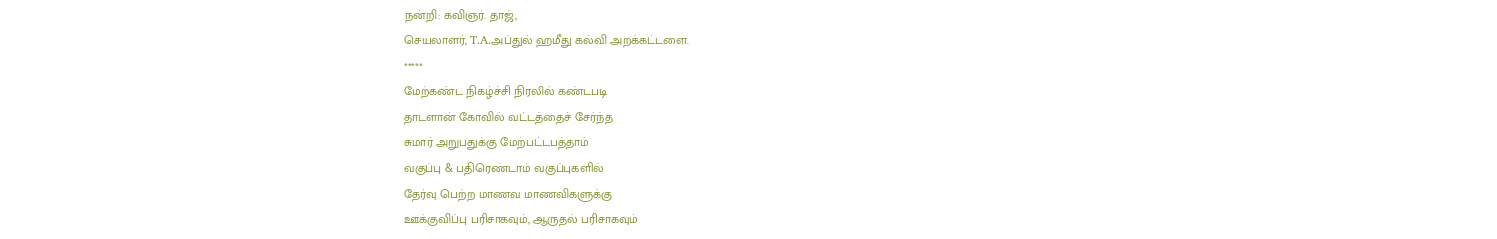நன்றி: கவிஞர். தாஜ்,
செயலாளர், T.A.அப்துல் ஹமீது கல்வி அறக்கட்டளை.
*****
மேற்கண்ட நிகழ்ச்சி நிரலில் கண்டபடி
தாடளான் கோவில் வட்டத்தைச் சேர்ந்த
சுமார் அறுபதுக்கு மேற்பட்டபத்தாம்
வகுப்பு & பதிரெண்டாம் வகுப்புகளில்
தேர்வு பெற்ற மாணவ மாணவிகளுக்கு
ஊக்குவிப்பு பரிசாகவும், ஆருதல் பரிசாகவும்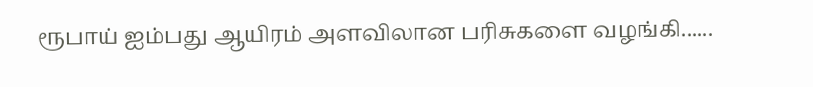ரூபாய் ஐம்பது ஆயிரம் அளவிலான பரிசுகளை வழங்கி......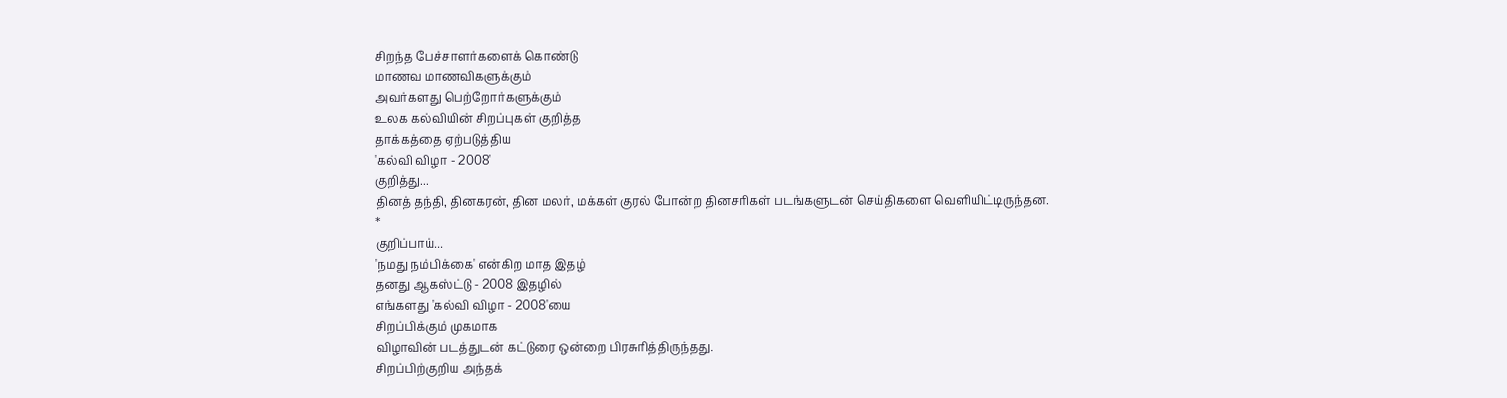சிறந்த பேச்சாளர்களைக் கொண்டு
மாணவ மாணவிகளுக்கும்
அவர்களது பெற்றோர்களுக்கும்
உலக கல்வியின் சிறப்புகள் குறித்த
தாக்கத்தை ஏற்படுத்திய
'கல்வி விழா - 2008'
குறித்து...
தினத் தந்தி, தினகரன், தின மலர், மக்கள் குரல் போன்ற தினசரிகள் படங்களுடன் செய்திகளை வெளியிட்டிருந்தன.
*
குறிப்பாய்...
'நமது நம்பிக்கை' என்கிற மாத இதழ்
தனது ஆகஸ்ட்டு - 2008 இதழில்
எங்களது 'கல்வி விழா - 2008'யை
சிறப்பிக்கும் முகமாக
விழாவின் படத்துடன் கட்டுரை ஒன்றை பிரசுரித்திருந்தது.
சிறப்பிற்குறிய அந்தக்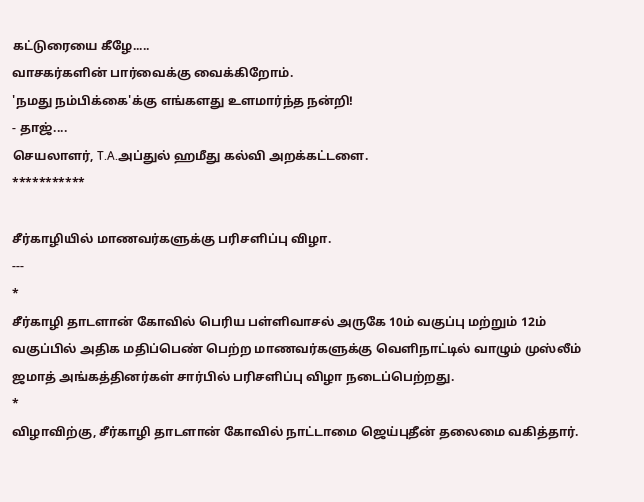கட்டுரையை கீழே.....
வாசகர்களின் பார்வைக்கு வைக்கிறோம்.
'நமது நம்பிக்கை'க்கு எங்களது உளமார்ந்த நன்றி!
- தாஜ்....
செயலாளர், T.A.அப்துல் ஹமீது கல்வி அறக்கட்டளை.
***********

சீர்காழியில் மாணவர்களுக்கு பரிசளிப்பு விழா.
---
*
சீர்காழி தாடளான் கோவில் பெரிய பள்ளிவாசல் அருகே 10ம் வகுப்பு மற்றும் 12ம் வகுப்பில் அதிக மதிப்பெண் பெற்ற மாணவர்களுக்கு வெளிநாட்டில் வாழும் முஸ்லீம் ஜமாத் அங்கத்தினர்கள் சார்பில் பரிசளிப்பு விழா நடைப்பெற்றது.
*
விழாவிற்கு, சீர்காழி தாடளான் கோவில் நாட்டாமை ஜெய்புதீன் தலைமை வகித்தார்.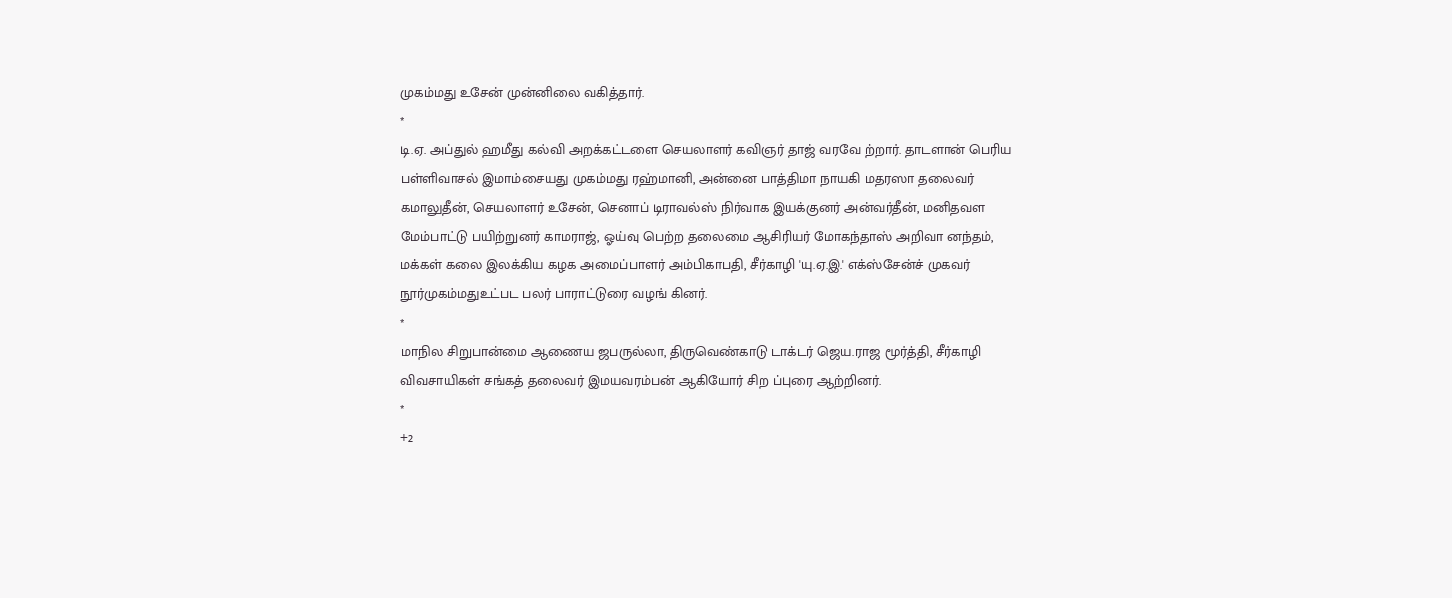முகம்மது உசேன் முன்னிலை வகித்தார்.
*
டி.ஏ. அப்துல் ஹமீது கல்வி அறக்கட்டளை செயலாளர் கவிஞர் தாஜ் வரவே ற்றார். தாடளான் பெரிய பள்ளிவாசல் இமாம்சையது முகம்மது ரஹ்மானி, அன்னை பாத்திமா நாயகி மதரஸா தலைவர் கமாலுதீன், செயலாளர் உசேன், செனாப் டிராவல்ஸ் நிர்வாக இயக்குனர் அன்வர்தீன், மனிதவள மேம்பாட்டு பயிற்றுனர் காமராஜ், ஓய்வு பெற்ற தலைமை ஆசிரியர் மோகந்தாஸ் அறிவா னந்தம், மக்கள் கலை இலக்கிய கழக அமைப்பாளர் அம்பிகாபதி, சீர்காழி 'யு.ஏ.இ.' எக்ஸ்சேன்ச் முகவர் நூர்முகம்மதுஉட்பட பலர் பாராட்டுரை வழங் கினர்.
*
மாநில சிறுபான்மை ஆணைய ஜபருல்லா, திருவெண்காடு டாக்டர் ஜெய.ராஜ மூர்த்தி, சீர்காழி விவசாயிகள் சங்கத் தலைவர் இமயவரம்பன் ஆகியோர் சிற ப்புரை ஆற்றினர்.
*
+2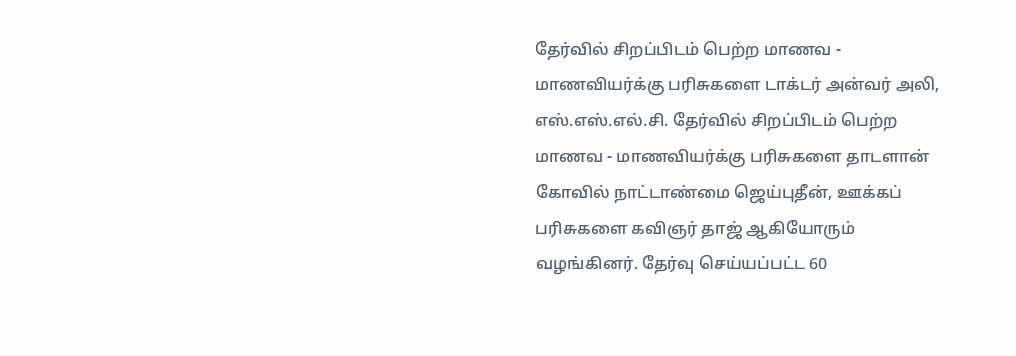தேர்வில் சிறப்பிடம் பெற்ற மாணவ - மாணவியர்க்கு பரிசுகளை டாக்டர் அன்வர் அலி, எஸ்.எஸ்.எல்.சி. தேர்வில் சிறப்பிடம் பெற்ற மாணவ - மாணவியர்க்கு பரிசுகளை தாடளான் கோவில் நாட்டாண்மை ஜெய்புதீன், ஊக்கப் பரிசுகளை கவிஞர் தாஜ் ஆகியோரும் வழங்கினர். தேர்வு செய்யப்பட்ட 60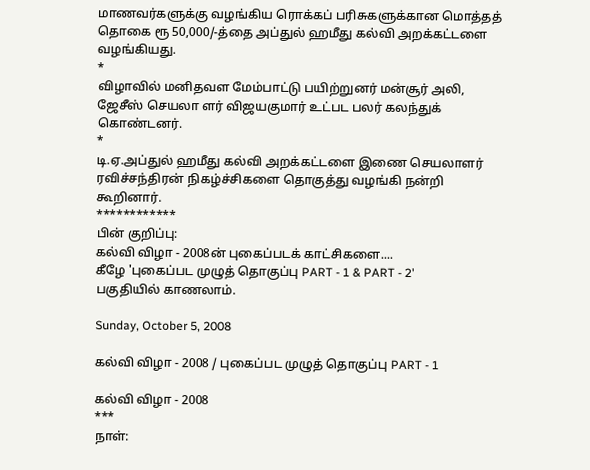மாணவர்களுக்கு வழங்கிய ரொக்கப் பரிசுகளுக்கான மொத்தத் தொகை ரூ 50,000/-த்தை அப்துல் ஹமீது கல்வி அறக்கட்டளை வழங்கியது.
*
விழாவில் மனிதவள மேம்பாட்டு பயிற்றுனர் மன்சூர் அலி, ஜேசீஸ் செயலா ளர் விஜயகுமார் உட்பட பலர் கலந்துக் கொண்டனர்.
*
டி.ஏ.அப்துல் ஹமீது கல்வி அறக்கட்டளை இணை செயலாளர் ரவிச்சந்திரன் நிகழ்ச்சிகளை தொகுத்து வழங்கி நன்றி கூறினார்.
************
பின் குறிப்பு:
கல்வி விழா - 2008ன் புகைப்படக் காட்சிகளை....
கீழே 'புகைப்பட முழுத் தொகுப்பு PART - 1 & PART - 2'
பகுதியில் காணலாம்.

Sunday, October 5, 2008

கல்வி விழா - 2008 / புகைப்பட முழுத் தொகுப்பு PART - 1

கல்வி விழா - 2008
***
நாள்: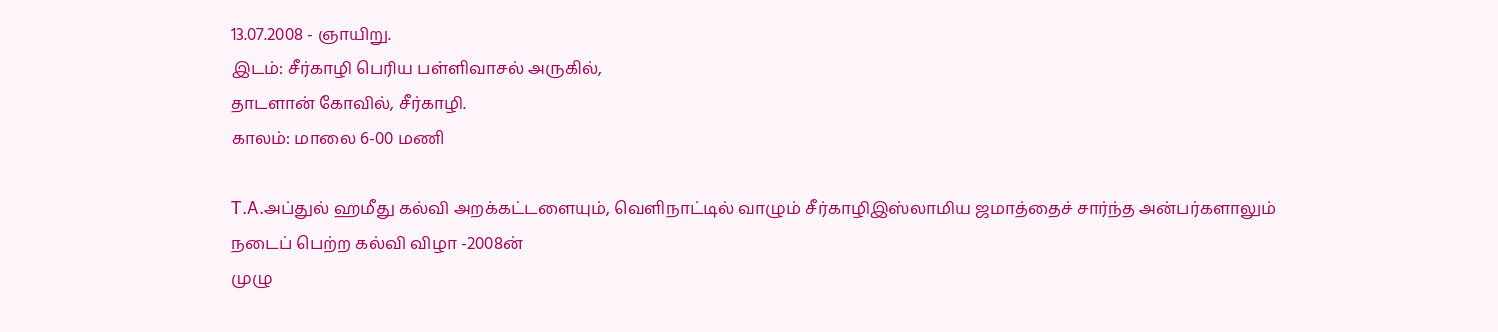13.07.2008 - ஞாயிறு.
இடம்: சீர்காழி பெரிய பள்ளிவாசல் அருகில்,
தாடளான் கோவில், சீர்காழி.
காலம்: மாலை 6-00 மணி

T.A.அப்துல் ஹமீது கல்வி அறக்கட்டளையும், வெளிநாட்டில் வாழும் சீர்காழிஇஸ்லாமிய ஜமாத்தைச் சார்ந்த அன்பர்களாலும்
நடைப் பெற்ற கல்வி விழா -2008ன்
முழு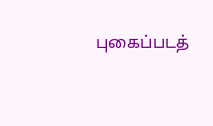புகைப்படத்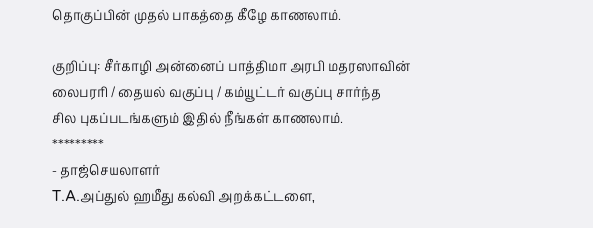தொகுப்பின் முதல் பாகத்தை கீழே காணலாம்.

குறிப்பு: சீர்காழி அன்னைப் பாத்திமா அரபி மதரஸாவின்
லைபரரி / தையல் வகுப்பு / கம்யூட்டர் வகுப்பு சார்ந்த
சில புகப்படங்களும் இதில் நீங்கள் காணலாம்.
*********
- தாஜ்செயலாளர்
T.A.அப்துல் ஹமீது கல்வி அறக்கட்டளை,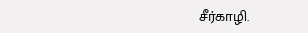சீர்காழி.